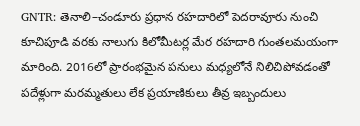GNTR: తెనాలి–చండూరు ప్రధాన రహదారిలో పెదరావూరు నుంచి కూచిపూడి వరకు నాలుగు కిలోమీటర్ల మేర రహదారి గుంతలమయంగా మారింది. 2016లో ప్రారంభమైన పనులు మధ్యలోనే నిలిచిపోవడంతో పదేళ్లుగా మరమ్మతులు లేక ప్రయాణికులు తీవ్ర ఇబ్బందులు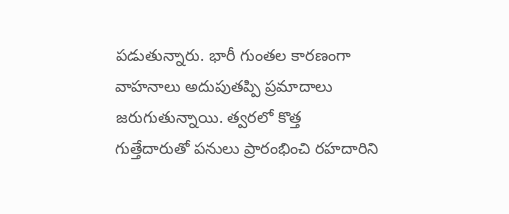పడుతున్నారు. భారీ గుంతల కారణంగా వాహనాలు అదుపుతప్పి ప్రమాదాలు జరుగుతున్నాయి. త్వరలో కొత్త గుత్తేదారుతో పనులు ప్రారంభించి రహదారిని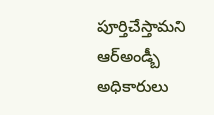పూర్తిచేస్తామని ఆర్అండ్బీ అధికారులు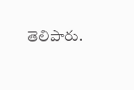తెలిపారు.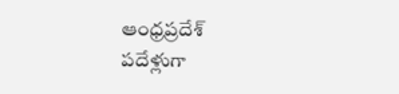ఆంధ్రప్రదేశ్
పదేళ్లుగా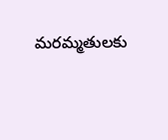మరమ్మతులకు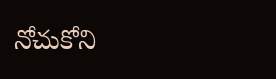నోచుకోని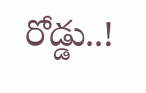రోడ్డు..!